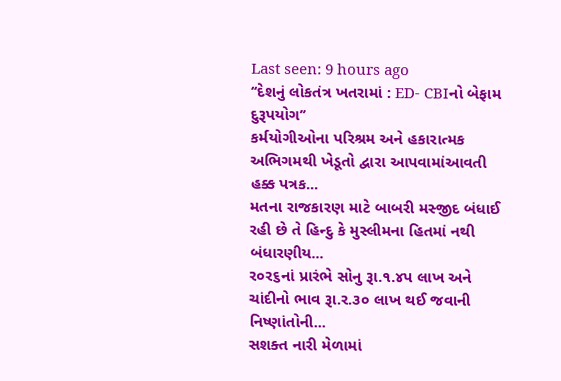Last seen: 9 hours ago
‘‘દેશનું લોકતંત્ર ખતરામાં : ED- CBIનો બેફામ દુરૂપયોગ’’
કર્મયોગીઓના પરિશ્રમ અને હકારાત્મક અભિગમથી ખેડૂતો દ્વારા આપવામાંઆવતી હક્ક પત્રક...
મતના રાજકારણ માટે બાબરી મસ્જીદ બંધાઈ રહી છે તે હિન્દુ કે મુસ્લીમના હિતમાં નથી બંધારણીય...
ર૦ર૬નાં પ્રારંભે સોનુ રૂા.૧.૪પ લાખ અને ચાંદીનો ભાવ રૂા.ર.૩૦ લાખ થઈ જવાની નિષ્ણાંતોની...
સશક્ત નારી મેળામાં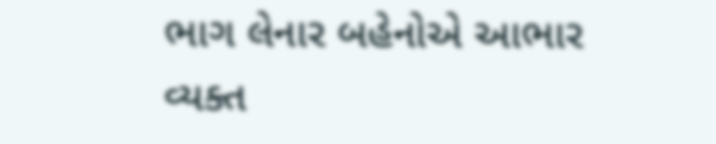ભાગ લેનાર બહેનોએ આભાર વ્યક્ત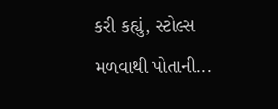કરી કહ્યું, સ્ટોલ્સ મળવાથી પોતાની...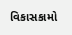વિકાસકામો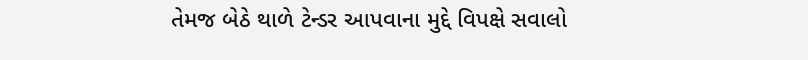તેમજ બેઠે થાળે ટેન્ડર આપવાના મુદ્દે વિપક્ષે સવાલો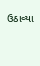ઉઠાવ્યા